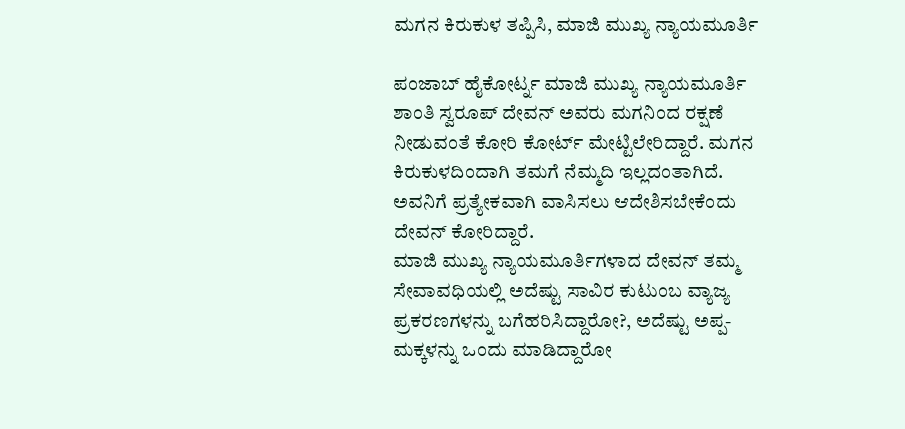ಮಗನ ಕಿರುಕುಳ ತಪ್ಪಿಸಿ, ಮಾಜಿ ಮುಖ್ಯ ನ್ಯಾಯಮೂರ್ತಿ

ಪಂಜಾಬ್ ಹೈಕೋರ್ಟ್ನ ಮಾಜಿ ಮುಖ್ಯ ನ್ಯಾಯಮೂರ್ತಿ ಶಾಂತಿ ಸ್ವರೂಪ್ ದೇವನ್ ಅವರು ಮಗನಿಂದ ರಕ್ಷಣೆ ನೀಡುವಂತೆ ಕೋರಿ ಕೋರ್ಟ್ ಮೇಟ್ಟಿಲೇರಿದ್ದಾರೆ. ಮಗನ ಕಿರುಕುಳದಿಂದಾಗಿ ತಮಗೆ ನೆಮ್ಮದಿ ಇಲ್ಲದಂತಾಗಿದೆ. ಅವನಿಗೆ ಪ್ರತ್ಯೇಕವಾಗಿ ವಾಸಿಸಲು ಆದೇಶಿಸಬೇಕೆಂದು ದೇವನ್ ಕೋರಿದ್ದಾರೆ.
ಮಾಜಿ ಮುಖ್ಯ ನ್ಯಾಯಮೂರ್ತಿಗಳಾದ ದೇವನ್ ತಮ್ಮ ಸೇವಾವಧಿಯಲ್ಲಿ ಅದೆಷ್ಟು ಸಾವಿರ ಕುಟುಂಬ ವ್ಯಾಜ್ಯ ಪ್ರಕರಣಗಳನ್ನು ಬಗೆಹರಿಸಿದ್ದಾರೋ?, ಅದೆಷ್ಟು ಅಪ್ಪ-ಮಕ್ಕಳನ್ನು ಒಂದು ಮಾಡಿದ್ದಾರೋ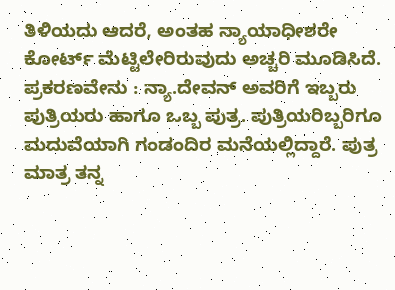ತಿಳಿಯದು ಆದರೆ, ಅಂತಹ ನ್ಯಾಯಾಧೀಶರೇ ಕೋರ್ಟ್ ಮೆಟ್ಟಿಲೇರಿರುವುದು ಅಚ್ಚರಿ ಮೂಡಿಸಿದೆ.
ಪ್ರಕರಣವೇನು : ನ್ಯಾ.ದೇವನ್ ಅವರಿಗೆ ಇಬ್ಬರು ಪುತ್ರಿಯರು ಹಾಗೂ ಒಬ್ಬ ಪುತ್ರ. ಪುತ್ರಿಯರಿಬ್ಬರಿಗೂ ಮದುವೆಯಾಗಿ ಗಂಡಂದಿರ ಮನೆಯಲ್ಲಿದ್ದಾರೆ. ಪುತ್ರ ಮಾತ್ರ ತನ್ನ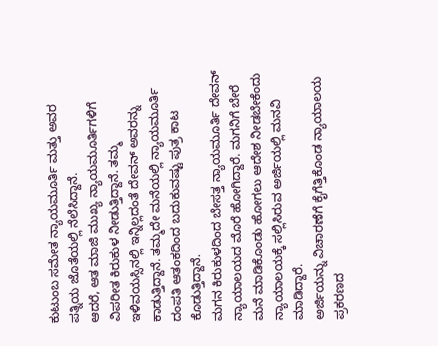ಕುಟುಂಬ ಸಮೇತ ನ್ಯಾಯಮೂರ್ತಿ ಮತ್ತು ಅವರ ಪತ್ನಿಯ ಜೊತೆಯಲ್ಲಿ ನೆಲೆಸಿದ್ದಾನೆ.
ಆದರೆ, ಆತ ಮಾಜಿ ಮುಖ್ಯ ನ್ಯಾಯಮೂರ್ತಿಗಳಿಗೆ ವಿಪರೀತ ಕಿರುಕುಳ ನೀಡುತ್ತಿದ್ದಾನೆ. ತಮ್ಮ ಇಳಿವಯಸ್ಸಿನಲ್ಲಿ ಇನ್ನಿಲ್ಲದಂತೆ ದೇವನ್ ಅವರನ್ನು ಕಾಡುತ್ತಿದ್ದಾನೆ. ತಮ್ಮದೇ ಮನೆಯಲ್ಲಿ ನ್ಯಾಯಮೂರ್ತಿ ದಂಪತಿ ಆತಂಕದಿಂದ ಬದುಕುವಷ್ಟು ಪುತ್ರ ಕಾಟ ಕೊಡುತ್ತಿದ್ದಾನೆ.
ಮಗನ ಕಿರುಕುಳದಿಂದ ಬೇಸತ್ತ ನ್ಯಾಯಮೂರ್ತಿ ದೇವನ್ ನ್ಯಾಯಾಲಯದ ಮೊರೆ ಹೋಗಿದ್ದಾರೆ. ಮಗನಿಗೆ ಬೇರೆ ಮನೆ ಮಾಡಿಕೊಂಡು ಹೋಗಲು ಆದೇಶ ನೀಡಬೇಕೆಂದು ನ್ಯಾಯಾಲಯಕ್ಕೆ ಸಲ್ಲಿಸಿರುವ ಅರ್ಜಿಯಲ್ಲಿ ಮನವಿ ಮಾಡಿದ್ದಾರೆ.
ಅರ್ಜಿಯನ್ನು ವಿಚಾರಣೆಗೆ ಕೈಗೆತ್ತಿಕೊಂಡ ನ್ಯಾಯಾಲಯ ಪ್ರಕರಣದ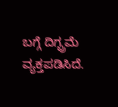ಬಗ್ಗೆ ದಿಗ್ಭ್ರಮೆ ವ್ಯಕ್ತಪಡಿಸಿದೆ.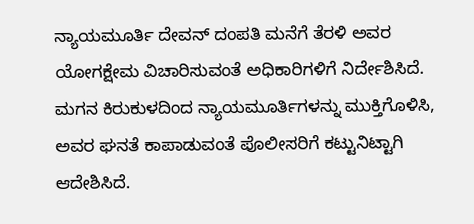ನ್ಯಾಯಮೂರ್ತಿ ದೇವನ್ ದಂಪತಿ ಮನೆಗೆ ತೆರಳಿ ಅವರ ಯೋಗಕ್ಷೇಮ ವಿಚಾರಿಸುವಂತೆ ಅಧಿಕಾರಿಗಳಿಗೆ ನಿರ್ದೇಶಿಸಿದೆ. ಮಗನ ಕಿರುಕುಳದಿಂದ ನ್ಯಾಯಮೂರ್ತಿಗಳನ್ನು ಮುಕ್ತಿಗೊಳಿಸಿ, ಅವರ ಘನತೆ ಕಾಪಾಡುವಂತೆ ಪೊಲೀಸರಿಗೆ ಕಟ್ಟುನಿಟ್ಟಾಗಿ ಆದೇಶಿಸಿದೆ.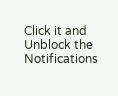Click it and Unblock the Notifications